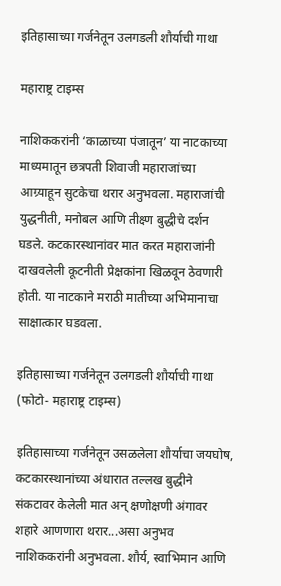इतिहासाच्या गर्जनेतून उलगडली शौर्याची गाथा

महाराष्ट्र टाइम्स

नाशिककरांनी ‘काळाच्या पंजातून’ या नाटकाच्या माध्यमातून छत्रपती शिवाजी महाराजांच्या आग्र्याहून सुटकेचा थरार अनुभवला. महाराजांची युद्धनीती, मनोबल आणि तीक्ष्ण बुद्धीचे दर्शन घडले. कटकारस्थानांवर मात करत महाराजांनी दाखवलेली कूटनीती प्रेक्षकांना खिळवून ठेवणारी होती. या नाटकाने मराठी मातीच्या अभिमानाचा साक्षात्कार घडवला.

इतिहासाच्या गर्जनेतून उलगडली शौर्याची गाथा
(फोटो- महाराष्ट्र टाइम्स)

इतिहासाच्या गर्जनेतून उसळलेला शौर्याचा जयघोष, कटकारस्थानांच्या अंधारात तल्लख बुद्धीने संकटावर केलेली मात अन् क्षणोक्षणी अंगावर शहारे आणणारा थरार...असा अनुभव नाशिककरांनी अनुभवला. शौर्य, स्वाभिमान आणि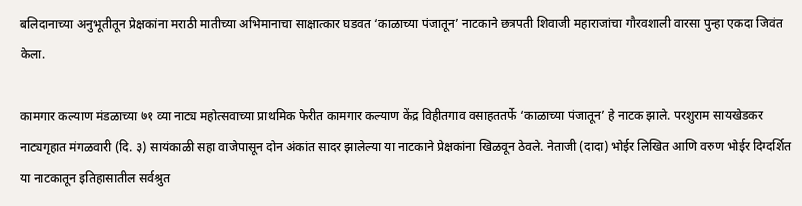बलिदानाच्या अनुभूतीतून प्रेक्षकांना मराठी मातीच्या अभिमानाचा साक्षात्कार घडवत ‘काळाच्या पंजातून’ नाटकाने छत्रपती शिवाजी महाराजांचा गौरवशाली वारसा पुन्हा एकदा जिवंत केला.

कामगार कल्याण मंडळाच्या ७१ व्या नाट्य महोत्सवाच्या प्राथमिक फेरीत कामगार कल्याण केंद्र विहीतगाव वसाहततर्फे ‘काळाच्या पंजातून’ हे नाटक झाले. परशुराम सायखेडकर नाट्यगृहात मंगळवारी (दि. ३) सायंकाळी सहा वाजेपासून दोन अंकांत सादर झालेल्या या नाटकाने प्रेक्षकांना खिळवून ठेवले. नेताजी (दादा) भोईर लिखित आणि वरुण भोईर दिग्दर्शित या नाटकातून इतिहासातील सर्वश्रुत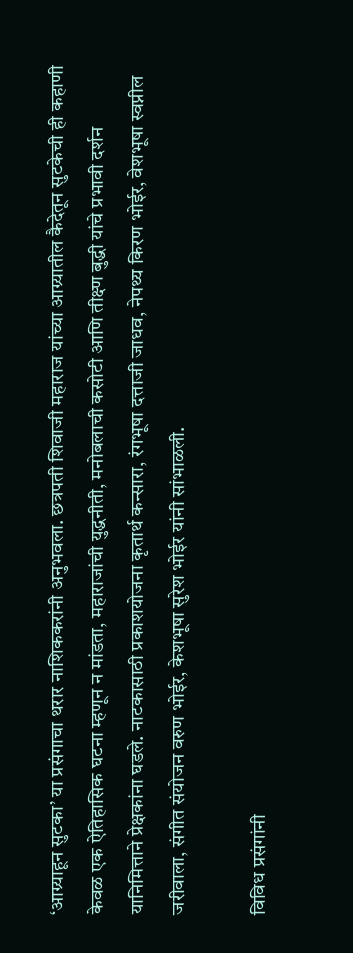‘आग्र्याहून सुटका’ या प्रसंगाचा थरार नाशिककरांनी अनुभवला. छत्रपती शिवाजी महाराज यांच्या आग्र्यातील कैदेतून सुटकेची ही कहाणी केवळ एक ऐतिहासिक घटना म्हणून न मांडता, महाराजांची युद्धनीती, मनोबलाची कसोटी आणि तीक्ष्ण बुद्धी यांचे प्रभावी दर्शन यानिमित्ताने प्रेक्षकांना घडले. नाटकासाठी प्रकाशयोजना कृतार्थ कन्सारा, रंगभूषा दत्ताजी जाधव, नेपथ्य किरण भोईर, वेशभूषा स्वप्नील जरीवाला, संगीत संयोजन वरुण भोईर, केशभूषा सुरेश भोईर यांनी सांभाळली.

विविध प्रसंगांनी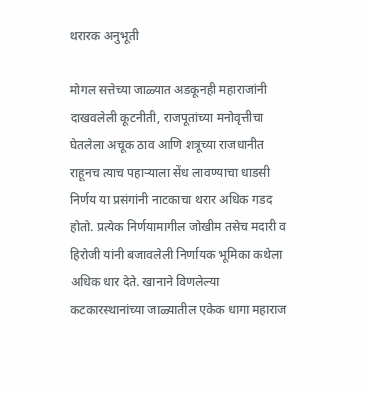थरारक अनुभूती

मोगल सत्तेच्या जाळ्यात अडकूनही महाराजांनी दाखवलेली कूटनीती, राजपूतांच्या मनोवृत्तीचा घेतलेला अचूक ठाव आणि शत्रूच्या राजधानीत राहूनच त्याच पहाऱ्याला सेंध लावण्याचा धाडसी निर्णय या प्रसंगांनी नाटकाचा थरार अधिक गडद होतो. प्रत्येक निर्णयामागील जोखीम तसेच मदारी व हिरोजी यांनी बजावलेली निर्णायक भूमिका कथेला अधिक धार देते. खानाने विणलेल्या कटकारस्थानांच्या जाळ्यातील एकेक धागा महाराज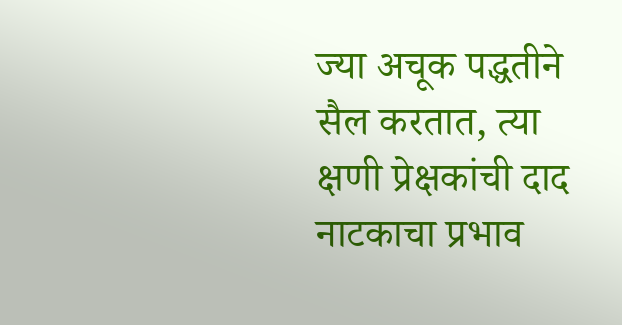ज्या अचूक पद्धतीने सैल करतात, त्या क्षणी प्रेक्षकांची दाद नाटकाचा प्रभाव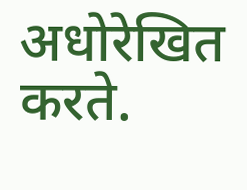अधोरेखित करते.